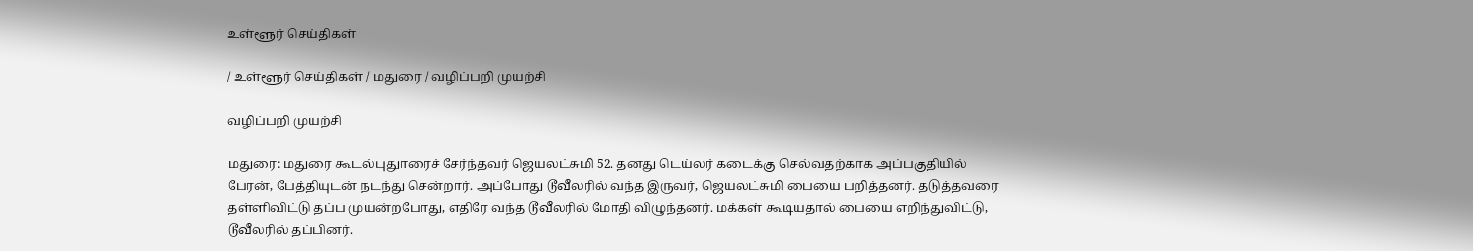உள்ளூர் செய்திகள்

/ உள்ளூர் செய்திகள் / மதுரை / வழிப்பறி முயற்சி

வழிப்பறி முயற்சி

மதுரை: மதுரை கூடல்புதுாரைச் சேர்ந்தவர் ஜெயலட்சுமி 52. தனது டெய்லர் கடைக்கு செல்வதற்காக அப்பகுதியில் பேரன், பேத்தியுடன் நடந்து சென்றார். அப்போது டூவீலரில் வந்த இருவர், ஜெயலட்சுமி பையை பறித்தனர். தடுத்தவரை தள்ளிவிட்டு தப்ப முயன்றபோது, எதிரே வந்த டூவீலரில் மோதி விழுந்தனர். மக்கள் கூடியதால் பையை எறிந்துவிட்டு, டூவீலரில் தப்பினர்.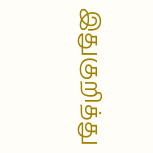இதுகுறித்து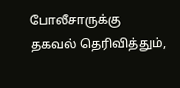போலீசாருக்கு தகவல் தெரிவித்தும்,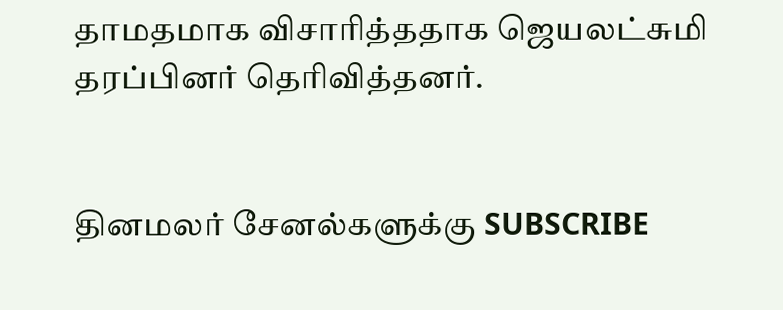தாமதமாக விசாரித்ததாக ஜெயலட்சுமி தரப்பினர் தெரிவித்தனர்.


தினமலர் சேனல்களுக்கு SUBSCRIBE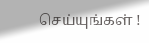செய்யுங்கள் !